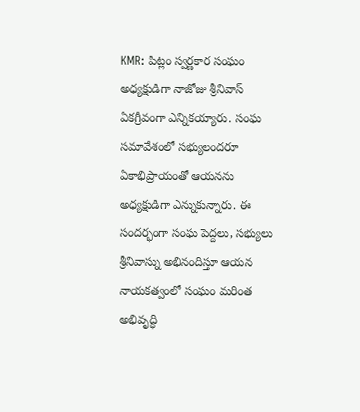KMR: పిట్లం స్వర్ణకార సంఘం అధ్యక్షుడిగా నాజోజు శ్రీనివాస్ ఏకగ్రీవంగా ఎన్నికయ్యారు. సంఘ సమావేశంలో సభ్యులందరూ ఏకాభిప్రాయంతో ఆయనను అధ్యక్షుడిగా ఎన్నుకున్నారు. ఈ సందర్భంగా సంఘ పెద్దలు, సభ్యులు శ్రీనివాస్ను అభినందిస్తూ ఆయన నాయకత్వంలో సంఘం మరింత అభివృద్ధి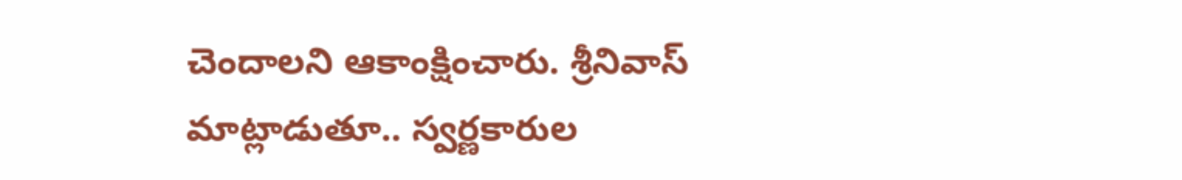చెందాలని ఆకాంక్షించారు. శ్రీనివాస్ మాట్లాడుతూ.. స్వర్ణకారుల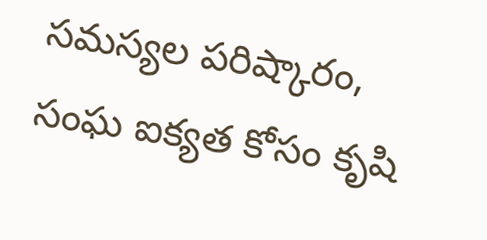సమస్యల పరిష్కారం, సంఘ ఐక్యత కోసం కృషి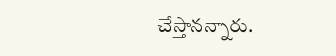చేస్తానన్నారు.